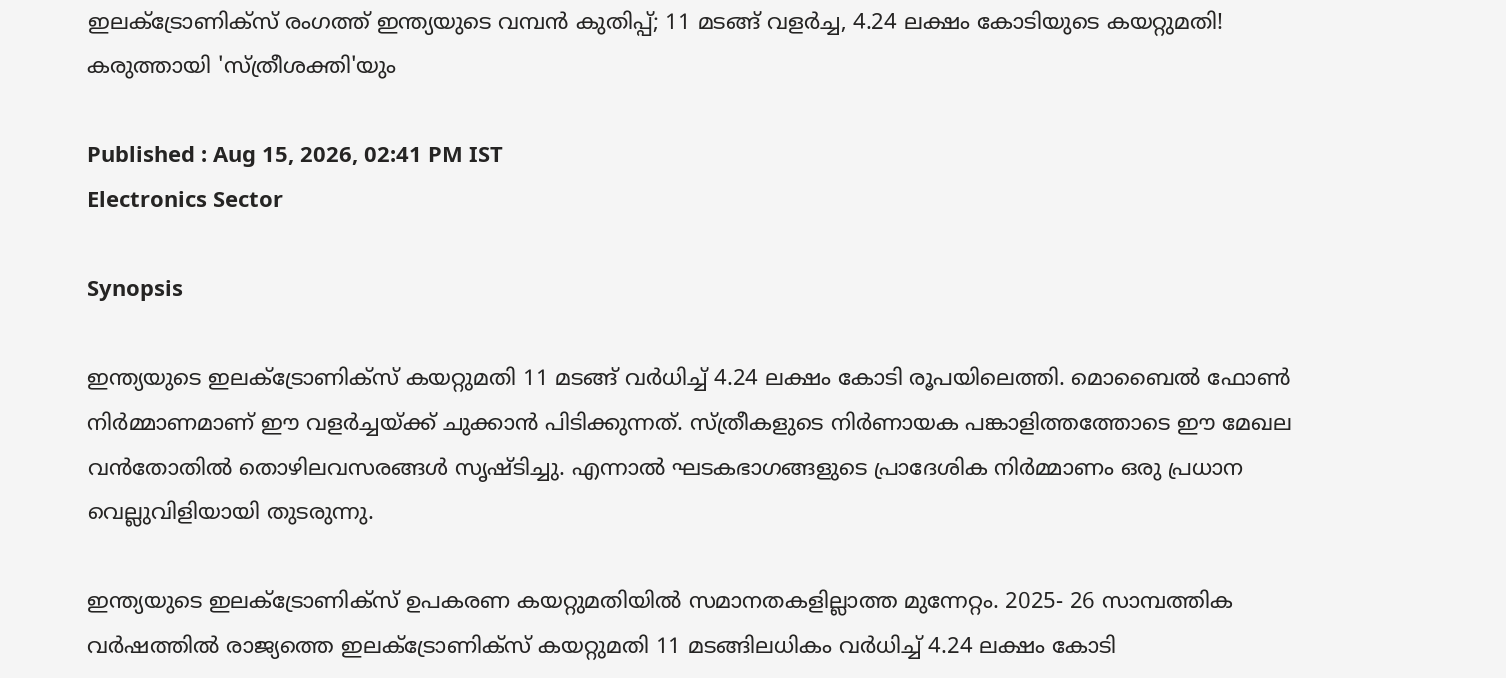ഇലക്ട്രോണിക്സ് രംഗത്ത് ഇന്ത്യയുടെ വമ്പന്‍ കുതിപ്പ്; 11 മടങ്ങ് വളര്‍ച്ച, 4.24 ലക്ഷം കോടിയുടെ കയറ്റുമതി! കരുത്തായി 'സ്ത്രീശക്തി'യും

Published : Aug 15, 2026, 02:41 PM IST
Electronics Sector

Synopsis

ഇന്ത്യയുടെ ഇലക്ട്രോണിക്‌സ് കയറ്റുമതി 11 മടങ്ങ് വർധിച്ച് 4.24 ലക്ഷം കോടി രൂപയിലെത്തി. മൊബൈൽ ഫോൺ നിർമ്മാണമാണ് ഈ വളർച്ചയ്ക്ക് ചുക്കാൻ പിടിക്കുന്നത്. സ്ത്രീകളുടെ നിർണായക പങ്കാളിത്തത്തോടെ ഈ മേഖല വൻതോതിൽ തൊഴിലവസരങ്ങൾ സൃഷ്ടിച്ചു. എന്നാൽ ഘടകഭാഗങ്ങളുടെ പ്രാദേശിക നിർമ്മാണം ഒരു പ്രധാന വെല്ലുവിളിയായി തുടരുന്നു.

ഇന്ത്യയുടെ ഇലക്ട്രോണിക്‌സ് ഉപകരണ കയറ്റുമതിയില്‍ സമാനതകളില്ലാത്ത മുന്നേറ്റം. 2025- 26 സാമ്പത്തിക വര്‍ഷത്തില്‍ രാജ്യത്തെ ഇലക്ട്രോണിക്‌സ് കയറ്റുമതി 11 മടങ്ങിലധികം വര്‍ധിച്ച് 4.24 ലക്ഷം കോടി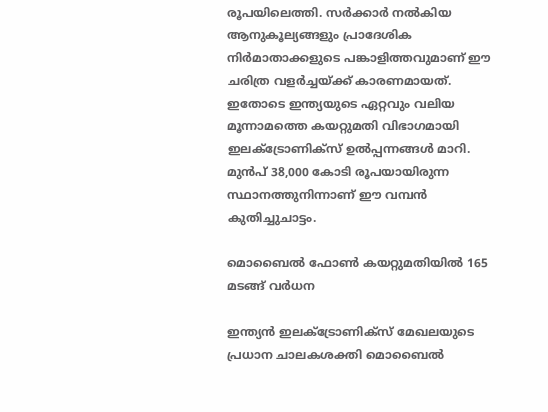രൂപയിലെത്തി. സര്‍ക്കാര്‍ നല്‍കിയ ആനുകൂല്യങ്ങളും പ്രാദേശിക നിര്‍മാതാക്കളുടെ പങ്കാളിത്തവുമാണ് ഈ ചരിത്ര വളര്‍ച്ചയ്ക്ക് കാരണമായത്. ഇതോടെ ഇന്ത്യയുടെ ഏറ്റവും വലിയ മൂന്നാമത്തെ കയറ്റുമതി വിഭാഗമായി ഇലക്ട്രോണിക്‌സ് ഉല്‍പ്പന്നങ്ങള്‍ മാറി. മുന്‍പ് 38,000 കോടി രൂപയായിരുന്ന സ്ഥാനത്തുനിന്നാണ് ഈ വമ്പന്‍ കുതിച്ചുചാട്ടം.

മൊബൈല്‍ ഫോണ്‍ കയറ്റുമതിയില്‍ 165 മടങ്ങ് വര്‍ധന

ഇന്ത്യന്‍ ഇലക്ട്രോണിക്സ് മേഖലയുടെ പ്രധാന ചാലകശക്തി മൊബൈല്‍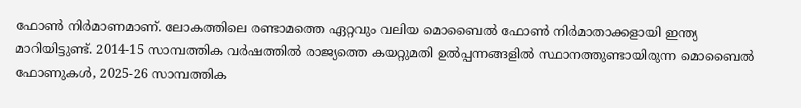ഫോണ്‍ നിര്‍മാണമാണ്. ലോകത്തിലെ രണ്ടാമത്തെ ഏറ്റവും വലിയ മൊബൈല്‍ ഫോണ്‍ നിര്‍മാതാക്കളായി ഇന്ത്യ മാറിയിട്ടുണ്ട്. 2014-15 സാമ്പത്തിക വര്‍ഷത്തില്‍ രാജ്യത്തെ കയറ്റുമതി ഉല്‍പ്പന്നങ്ങളില്‍ സ്ഥാനത്തുണ്ടായിരുന്ന മൊബൈല്‍ ഫോണുകള്‍, 2025-26 സാമ്പത്തിക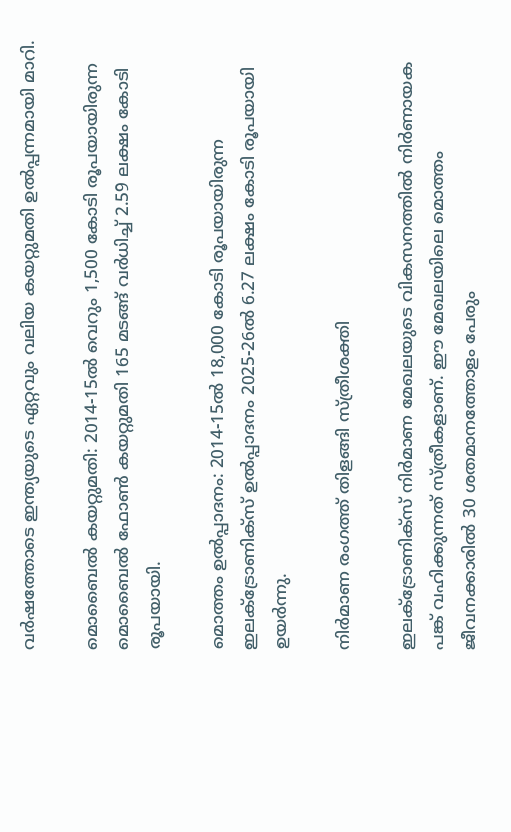വര്‍ഷത്തോടെ ഇന്ത്യയുടെ ഏറ്റവും വലിയ കയറ്റുമതി ഉല്‍പ്പന്നമായി മാറി.

മൊബൈല്‍ കയറ്റുമതി: 2014-15ല്‍ വെറും 1,500 കോടി രൂപയായിരുന്ന മൊബൈല്‍ ഫോണ്‍ കയറ്റുമതി 165 മടങ്ങ് വര്‍ധിച്ച് 2.59 ലക്ഷം കോടി രൂപയായി.

മൊത്തം ഉല്‍പ്പാദനം: 2014-15ല്‍ 18,000 കോടി രൂപയായിരുന്ന ഇലക്ട്രോണിക്‌സ് ഉല്‍പ്പാദനം 2025-26ല്‍ 6.27 ലക്ഷം കോടി രൂപയായി ഉയര്‍ന്നു.

നിര്‍മാണ രംഗത്ത് തിളങ്ങി സ്ത്രീശക്തി

ഇലക്ട്രോണിക്‌സ് നിര്‍മാണ മേഖലയുടെ വികസനത്തില്‍ നിര്‍ണായക പങ്ക് വഹിക്കുന്നത് സ്ത്രീകളാണ്. ഈ മേഖലയിലെ മൊത്തം ജീവനക്കാരില്‍ 30 ശതമാനത്തോളം പേരും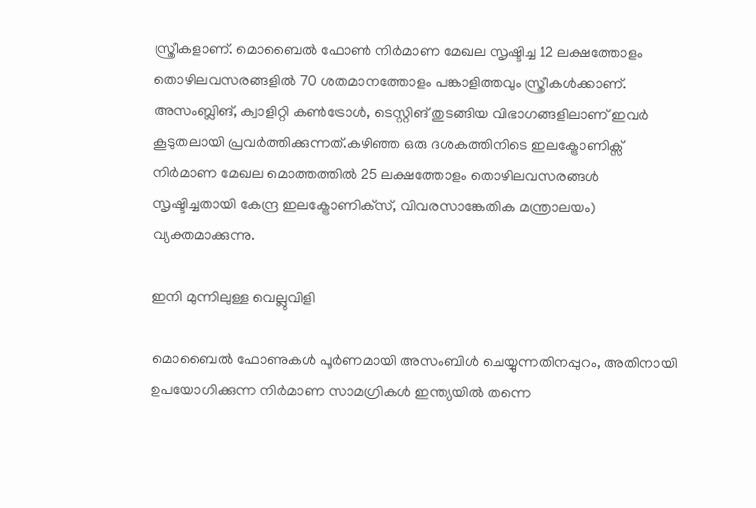സ്ത്രീകളാണ്. മൊബൈല്‍ ഫോണ്‍ നിര്‍മാണ മേഖല സൃഷ്ടിച്ച 12 ലക്ഷത്തോളം തൊഴിലവസരങ്ങളില്‍ 70 ശതമാനത്തോളം പങ്കാളിത്തവും സ്ത്രീകള്‍ക്കാണ്. അസംബ്ലിങ്, ക്വാളിറ്റി കണ്‍ട്രോള്‍, ടെസ്റ്റിങ് തുടങ്ങിയ വിഭാഗങ്ങളിലാണ് ഇവര്‍ കൂടുതലായി പ്രവര്‍ത്തിക്കുന്നത്.കഴിഞ്ഞ ഒരു ദശകത്തിനിടെ ഇലക്ട്രോണിക്സ് നിര്‍മാണ മേഖല മൊത്തത്തില്‍ 25 ലക്ഷത്തോളം തൊഴിലവസരങ്ങള്‍ സൃഷ്ടിച്ചതായി കേന്ദ്ര ഇലക്ട്രോണിക്‌സ്, വിവരസാങ്കേതിക മന്ത്രാലയം) വ്യക്തമാക്കുന്നു.

ഇനി മുന്നിലുള്ള വെല്ലുവിളി

മൊബൈല്‍ ഫോണുകള്‍ പൂര്‍ണമായി അസംബിള്‍ ചെയ്യുന്നതിനപ്പുറം, അതിനായി ഉപയോഗിക്കുന്ന നിര്‍മാണ സാമഗ്രികള്‍ ഇന്ത്യയില്‍ തന്നെ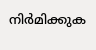നിര്‍മിക്കുക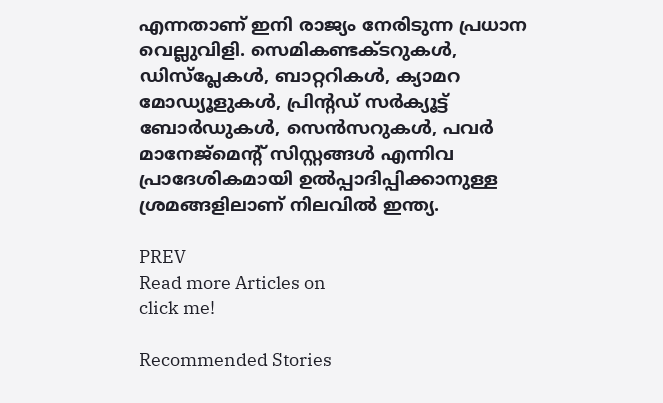എന്നതാണ് ഇനി രാജ്യം നേരിടുന്ന പ്രധാന വെല്ലുവിളി. സെമികണ്ടക്ടറുകള്‍, ഡിസ്പ്ലേകള്‍, ബാറ്ററികള്‍, ക്യാമറ മോഡ്യൂളുകള്‍, പ്രിന്റഡ് സര്‍ക്യൂട്ട് ബോര്‍ഡുകള്‍, സെന്‍സറുകള്‍, പവര്‍ മാനേജ്മെന്റ് സിസ്റ്റങ്ങള്‍ എന്നിവ പ്രാദേശികമായി ഉല്‍പ്പാദിപ്പിക്കാനുള്ള ശ്രമങ്ങളിലാണ് നിലവില്‍ ഇന്ത്യ.

PREV
Read more Articles on
click me!

Recommended Stories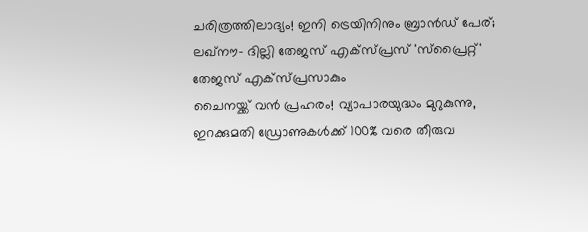ചരിത്രത്തിലാദ്യം! ഇനി ട്രെയിനിനും ബ്രാൻഡ് പേര്; ലഖ്‌നൗ- ദില്ലി തേജസ് എക്‌സ്‌പ്രസ് 'സ്പ്രൈറ്റ്' തേജസ് എക്‌സ്‌പ്രസാകും
ചൈനയ്ക്ക് വൻ പ്രഹരം! വ്യാപാരയുദ്ധം മുറുകുന്നു, ഇറക്കുമതി ഡ്രോണുകൾക്ക് 100% വരെ തീരുവ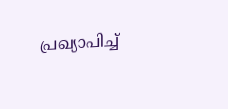പ്രഖ്യാപിച്ച്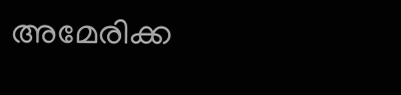അമേരിക്ക